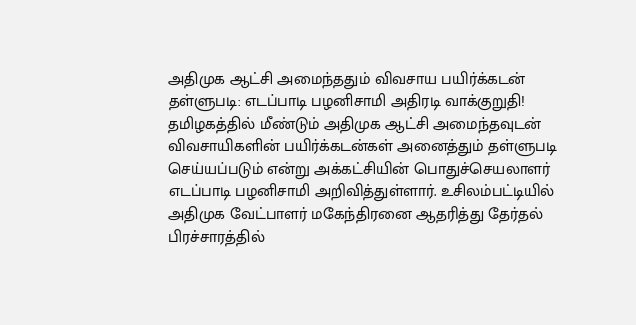அதிமுக ஆட்சி அமைந்ததும் விவசாய பயிர்க்கடன் தள்ளுபடி: எடப்பாடி பழனிசாமி அதிரடி வாக்குறுதி!
தமிழகத்தில் மீண்டும் அதிமுக ஆட்சி அமைந்தவுடன் விவசாயிகளின் பயிர்க்கடன்கள் அனைத்தும் தள்ளுபடி செய்யப்படும் என்று அக்கட்சியின் பொதுச்செயலாளர் எடப்பாடி பழனிசாமி அறிவித்துள்ளார். உசிலம்பட்டியில் அதிமுக வேட்பாளர் மகேந்திரனை ஆதரித்து தேர்தல் பிரச்சாரத்தில்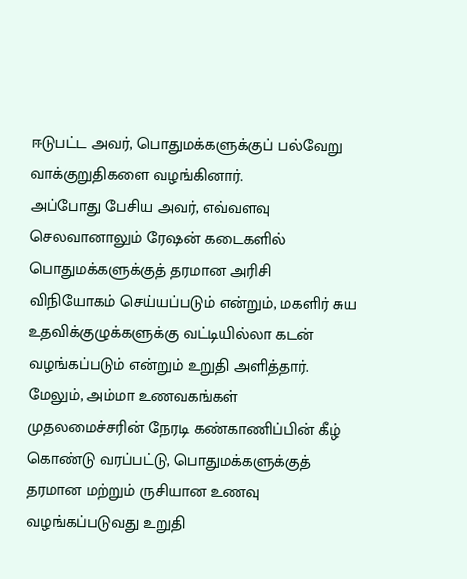ஈடுபட்ட அவர், பொதுமக்களுக்குப் பல்வேறு வாக்குறுதிகளை வழங்கினார்.
அப்போது பேசிய அவர், எவ்வளவு செலவானாலும் ரேஷன் கடைகளில் பொதுமக்களுக்குத் தரமான அரிசி விநியோகம் செய்யப்படும் என்றும், மகளிர் சுய உதவிக்குழுக்களுக்கு வட்டியில்லா கடன் வழங்கப்படும் என்றும் உறுதி அளித்தார். மேலும், அம்மா உணவகங்கள் முதலமைச்சரின் நேரடி கண்காணிப்பின் கீழ் கொண்டு வரப்பட்டு, பொதுமக்களுக்குத் தரமான மற்றும் ருசியான உணவு வழங்கப்படுவது உறுதி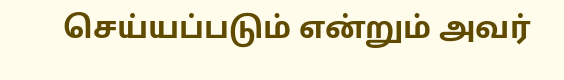செய்யப்படும் என்றும் அவர்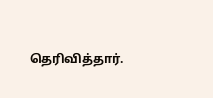தெரிவித்தார்.